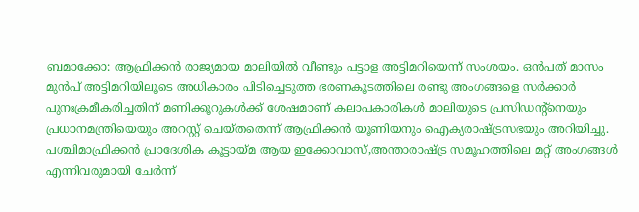ബമാക്കോ: ആഫ്രിക്കൻ രാജ്യമായ മാലിയിൽ വീണ്ടും പട്ടാള അട്ടിമറിയെന്ന് സംശയം. ഒൻപത് മാസം മുൻപ് അട്ടിമറിയിലൂടെ അധികാരം പിടിച്ചെടുത്ത ഭരണകൂടത്തിലെ രണ്ടു അംഗങ്ങളെ സർക്കാർ പുനഃക്രമീകരിച്ചതിന് മണിക്കൂറുകൾക്ക് ശേഷമാണ് കലാപകാരികൾ മാലിയുടെ പ്രസിഡന്റ്നെയും പ്രധാനമന്ത്രിയെയും അറസ്റ്റ് ചെയ്തതെന്ന് ആഫ്രിക്കൻ യൂണിയനും ഐക്യരാഷ്ട്രസഭയും അറിയിച്ചു.
പശ്ചിമാഫ്രിക്കൻ പ്രാദേശിക കൂട്ടായ്മ ആയ ഇക്കോവാസ്,അന്താരാഷ്ട്ര സമൂഹത്തിലെ മറ്റ് അംഗങ്ങൾ എന്നിവരുമായി ചേർന്ന്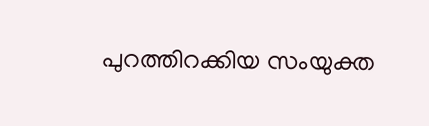പുറത്തിറക്കിയ സംയുക്ത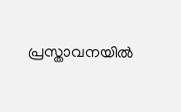പ്രസ്താവനയിൽ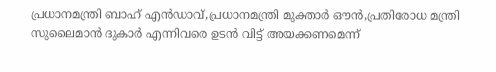പ്രധാനമന്ത്രി ബാഹ് എൻഡാവ്,പ്രധാനമന്ത്രി മുക്താർ ഔൻ,പ്രതിരോധ മന്ത്രി സുലൈമാൻ ദുകാർ എന്നിവരെ ഉടൻ വിട്ട് അയക്കണമെന്ന്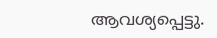ആവശ്യപ്പെട്ടു.